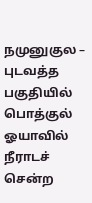நமுனுகுல – புடவத்த பகுதியில் பொத்குல் ஓயாவில் நீராடச் சென்ற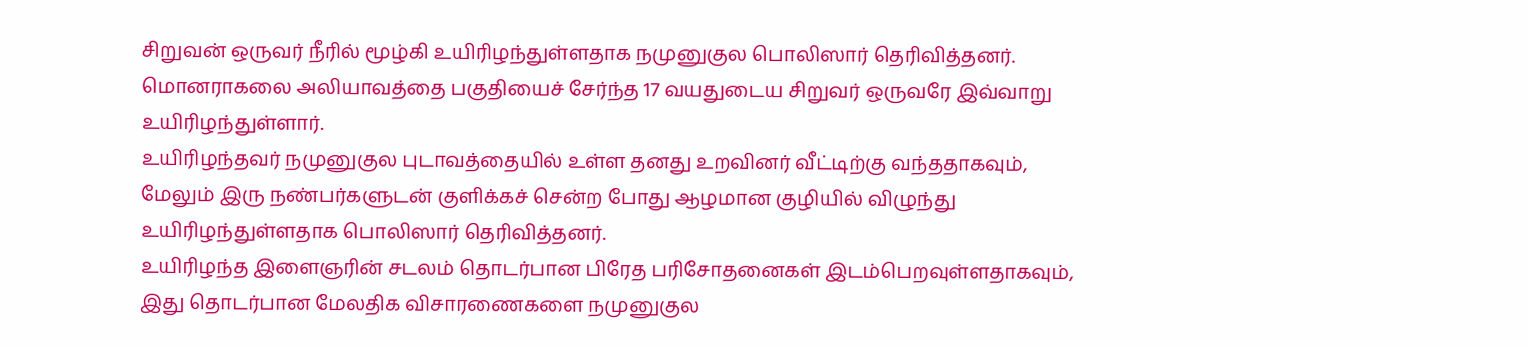சிறுவன் ஒருவர் நீரில் மூழ்கி உயிரிழந்துள்ளதாக நமுனுகுல பொலிஸார் தெரிவித்தனர்.
மொனராகலை அலியாவத்தை பகுதியைச் சேர்ந்த 17 வயதுடைய சிறுவர் ஒருவரே இவ்வாறு உயிரிழந்துள்ளார்.
உயிரிழந்தவர் நமுனுகுல புடாவத்தையில் உள்ள தனது உறவினர் வீட்டிற்கு வந்ததாகவும், மேலும் இரு நண்பர்களுடன் குளிக்கச் சென்ற போது ஆழமான குழியில் விழுந்து உயிரிழந்துள்ளதாக பொலிஸார் தெரிவித்தனர்.
உயிரிழந்த இளைஞரின் சடலம் தொடர்பான பிரேத பரிசோதனைகள் இடம்பெறவுள்ளதாகவும், இது தொடர்பான மேலதிக விசாரணைகளை நமுனுகுல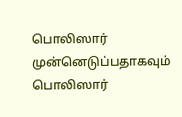பொலிஸார் முன்னெடுப்பதாகவும் பொலிஸார்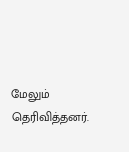மேலும் தெரிவித்தனர்.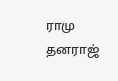ராமு தனராஜ்